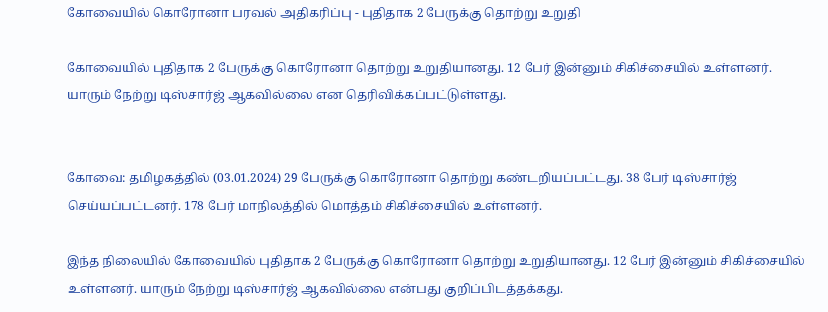கோவையில் கொரோனா பரவல் அதிகரிப்பு - புதிதாக 2 பேருக்கு தொற்று உறுதி

கோவையில் புதிதாக 2 பேருக்கு கொரோனா தொற்று உறுதியானது. 12 பேர் இன்னும் சிகிச்சையில் உள்ளனர். யாரும் நேற்று டிஸ்சார்ஜ் ஆகவில்லை என தெரிவிக்கப்பட்டுள்ளது.


கோவை: தமிழகத்தில் (03.01.2024) 29 பேருக்கு கொரோனா தொற்று கண்டறியப்பட்டது. 38 பேர் டிஸ்சார்ஜ் செய்யப்பட்டனர். 178 பேர் மாநிலத்தில் மொத்தம் சிகிச்சையில் உள்ளனர்.

இந்த நிலையில் கோவையில் புதிதாக 2 பேருக்கு கொரோனா தொற்று உறுதியானது. 12 பேர் இன்னும் சிகிச்சையில் உள்ளனர். யாரும் நேற்று டிஸ்சார்ஜ் ஆகவில்லை என்பது குறிப்பிடத்தக்கது.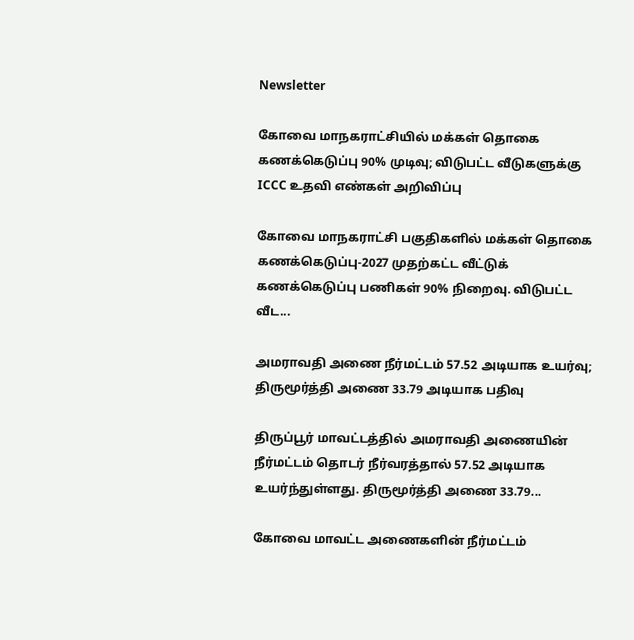Newsletter

கோவை மாநகராட்சியில் மக்கள் தொகை கணக்கெடுப்பு 90% முடிவு; விடுபட்ட வீடுகளுக்கு ICCC உதவி எண்கள் அறிவிப்பு

கோவை மாநகராட்சி பகுதிகளில் மக்கள் தொகை கணக்கெடுப்பு-2027 முதற்கட்ட வீட்டுக் கணக்கெடுப்பு பணிகள் 90% நிறைவு. விடுபட்ட வீட...

அமராவதி அணை நீர்மட்டம் 57.52 அடியாக உயர்வு; திருமூர்த்தி அணை 33.79 அடியாக பதிவு

திருப்பூர் மாவட்டத்தில் அமராவதி அணையின் நீர்மட்டம் தொடர் நீர்வரத்தால் 57.52 அடியாக உயர்ந்துள்ளது. திருமூர்த்தி அணை 33.79...

கோவை மாவட்ட அணைகளின் நீர்மட்டம்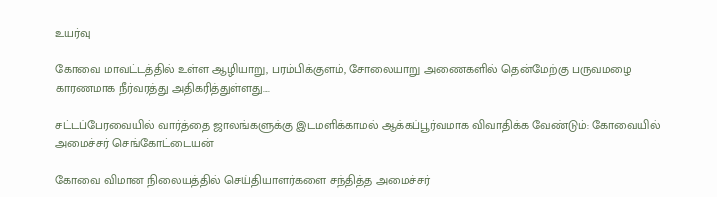உயர்வு

கோவை மாவட்டத்தில் உள்ள ஆழியாறு, பரம்பிக்குளம், சோலையாறு அணைகளில் தென்மேற்கு பருவமழை காரணமாக நீர்வரத்து அதிகரித்துள்ளது....

சட்டப்பேரவையில் வார்த்தை ஜாலங்களுக்கு இடமளிக்காமல் ஆக்கப்பூர்வமாக விவாதிக்க வேண்டும்: கோவையில் அமைச்சர் செங்கோட்டையன்

கோவை விமான நிலையத்தில் செய்தியாளர்களை சந்தித்த அமைச்சர்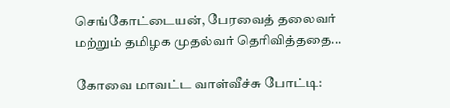செங்கோட்டையன், பேரவைத் தலைவர் மற்றும் தமிழக முதல்வர் தெரிவித்ததை...

கோவை மாவட்ட வாள்வீச்சு போட்டி: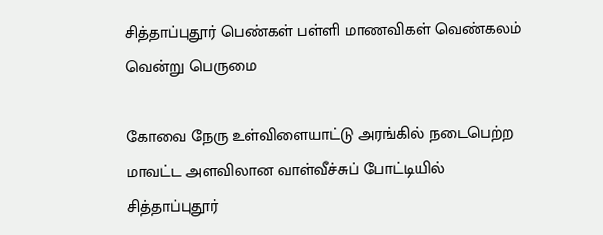சித்தாப்புதூர் பெண்கள் பள்ளி மாணவிகள் வெண்கலம் வென்று பெருமை

கோவை நேரு உள்விளையாட்டு அரங்கில் நடைபெற்ற மாவட்ட அளவிலான வாள்வீச்சுப் போட்டியில் சித்தாப்புதூர்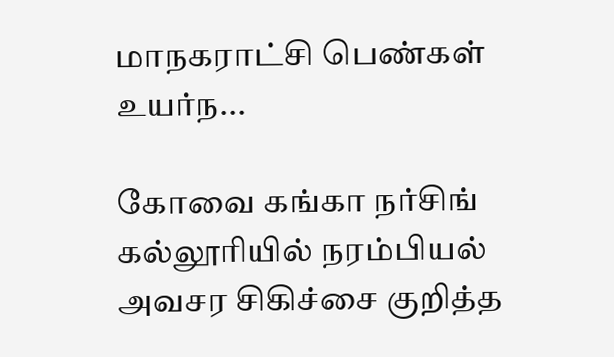மாநகராட்சி பெண்கள் உயர்ந...

கோவை கங்கா நர்சிங் கல்லூரியில் நரம்பியல் அவசர சிகிச்சை குறித்த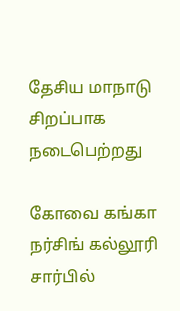தேசிய மாநாடு சிறப்பாக நடைபெற்றது

கோவை கங்கா நர்சிங் கல்லூரி சார்பில்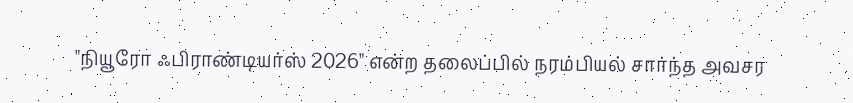"நியூரோ ஃபிராண்டியர்ஸ் 2026" என்ற தலைப்பில் நரம்பியல் சார்ந்த அவசர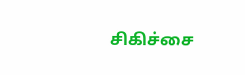சிகிச்சை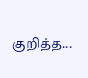குறித்த...